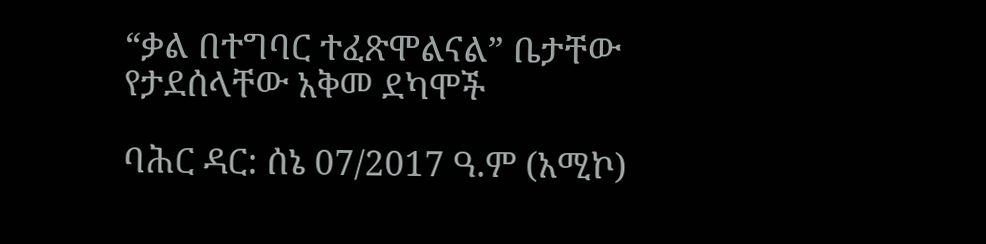“ቃል በተግባር ተፈጽሞልናል” ቤታቸው የታደሰላቸው አቅመ ደካሞች

ባሕር ዳር: ሰኔ 07/2017 ዓ.ም (አሚኮ)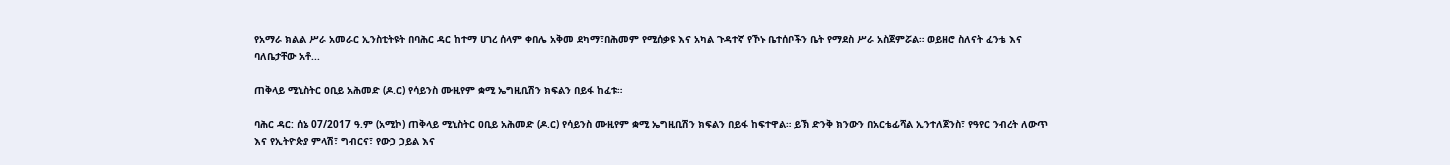የአማራ ክልል ሥራ አመራር ኢንስቲትዩት በባሕር ዳር ከተማ ሀገረ ሰላም ቀበሌ አቅመ ደካማ፣በሕመም የሚሰቃዩ እና አካል ጉዳተኛ የኾኑ ቤተሰቦችን ቤት የማደስ ሥራ አስጀምሯል። ወይዘሮ ስለናት ፈንቴ እና ባለቤታቸው አቶ...

ጠቅላይ ሚኒስትር ዐቢይ አሕመድ (ዶ.ር) የሳይንስ ሙዚየም ቋሚ ኤግዚቢሽን ክፍልን በይፋ ከፈቱ።

ባሕር ዳር: ሰኔ 07/2017 ዓ.ም (አሚኮ) ጠቅላይ ሚኒስትር ዐቢይ አሕመድ (ዶ.ር) የሳይንስ ሙዚየም ቋሚ ኤግዚቢሽን ክፍልን በይፋ ከፍተዋል። ይኽ ድንቅ ክንውን በአርቴፊሻል ኢንተለጀንስ፣ የዓየር ንብረት ለውጥ እና የኢትዮጵያ ምላሽ፣ ግብርና፣ የውኃ ኃይል እና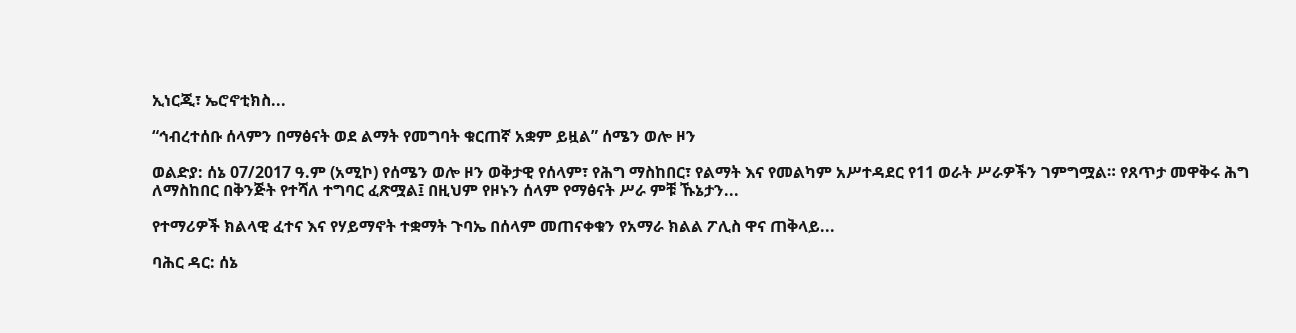ኢነርጂ፣ ኤሮኖቲክስ...

“ኅብረተሰቡ ሰላምን በማፅናት ወደ ልማት የመግባት ቁርጠኛ አቋም ይዟል” ሰሜን ወሎ ዞን

ወልድያ: ሰኔ 07/2017 ዓ.ም (አሚኮ) የሰሜን ወሎ ዞን ወቅታዊ የሰላም፣ የሕግ ማስከበር፣ የልማት እና የመልካም አሥተዳደር የ11 ወራት ሥራዎችን ገምግሟል። የጸጥታ መዋቅሩ ሕግ ለማስከበር በቅንጅት የተሻለ ተግባር ፈጽሟል፤ በዚህም የዞኑን ሰላም የማፅናት ሥራ ምቹ ኹኔታን...

የተማሪዎች ክልላዊ ፈተና እና የሃይማኖት ተቋማት ጉባኤ በሰላም መጠናቀቁን የአማራ ክልል ፖሊስ ዋና ጠቅላይ...

ባሕር ዳር: ሰኔ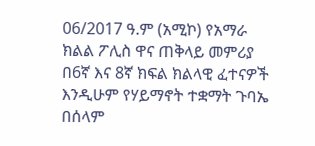06/2017 ዓ.ም (አሚኮ) የአማራ ክልል ፖሊስ ዋና ጠቅላይ መምሪያ በ6ኛ እና 8ኛ ክፍል ክልላዊ ፈተናዎች እንዲሁም የሃይማኖት ተቋማት ጉባኤ በሰላም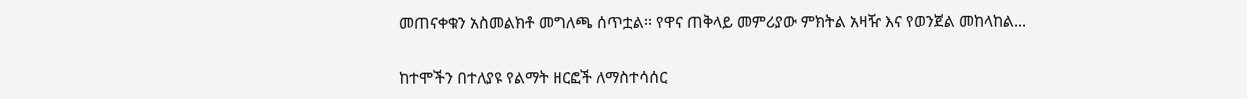መጠናቀቁን አስመልክቶ መግለጫ ሰጥቷል፡፡ የዋና ጠቅላይ መምሪያው ምክትል አዛዥ እና የወንጀል መከላከል...

ከተሞችን በተለያዩ የልማት ዘርፎች ለማስተሳሰር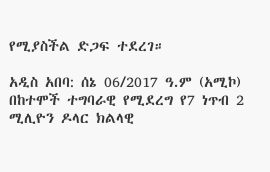የሚያስችል ድጋፍ ተደረገ።

አዲስ አበባ: ሰኔ 06/2017 ዓ.ም (አሚኮ) በከተሞች ተግባራዊ የሚደረግ የ7 ነጥብ 2 ሚሊዮን ዶላር ክልላዊ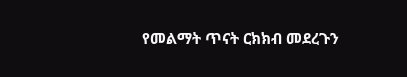የመልማት ጥናት ርክክብ መደረጉን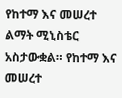የከተማ እና መሠረተ ልማት ሚኒስቴር አስታውቋል። የከተማ እና መሠረተ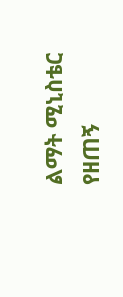ልማት ሚኒስቴር የዘጠኝ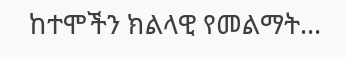ከተሞችን ክልላዊ የመልማት...